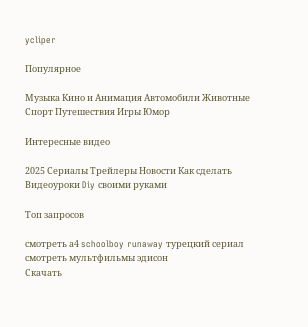ycliper

Популярное

Музыка Кино и Анимация Автомобили Животные Спорт Путешествия Игры Юмор

Интересные видео

2025 Сериалы Трейлеры Новости Как сделать Видеоуроки Diy своими руками

Топ запросов

смотреть а4 schoolboy runaway турецкий сериал смотреть мультфильмы эдисон
Скачать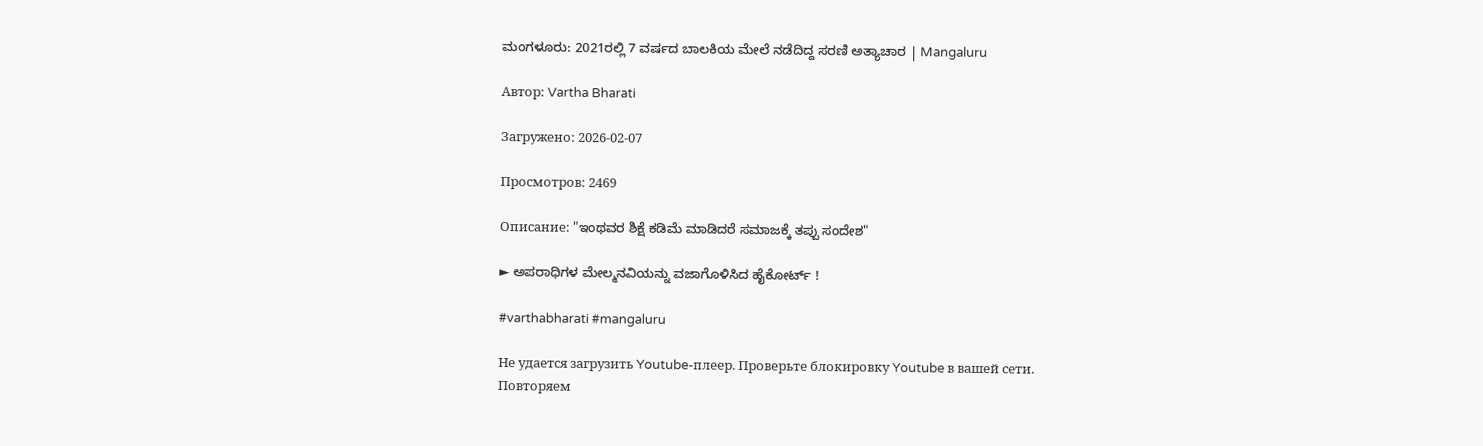ಮಂಗಳೂರು: 2021ರಲ್ಲಿ 7 ವರ್ಷದ ಬಾಲಕಿಯ ಮೇಲೆ ನಡೆದಿದ್ದ ಸರಣಿ ಅತ್ಯಾಚಾರ | Mangaluru

Автор: Vartha Bharati

Загружено: 2026-02-07

Просмотров: 2469

Описание: "ಇಂಥವರ ಶಿಕ್ಷೆ ಕಡಿಮೆ ಮಾಡಿದರೆ ಸಮಾಜಕ್ಕೆ ತಪ್ಪು ಸಂದೇಶ"

► ಅಪರಾಧಿಗಳ ಮೇಲ್ಮನವಿಯನ್ನು ವಜಾಗೊಳಿಸಿದ ಹೈಕೋರ್ಟ್ !

#varthabharati #mangaluru

Не удается загрузить Youtube-плеер. Проверьте блокировку Youtube в вашей сети.
Повторяем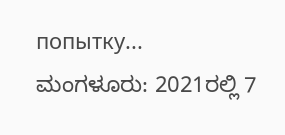попытку...
ಮಂಗಳೂರು: 2021ರಲ್ಲಿ 7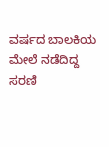ವರ್ಷದ ಬಾಲಕಿಯ ಮೇಲೆ ನಡೆದಿದ್ದ ಸರಣಿ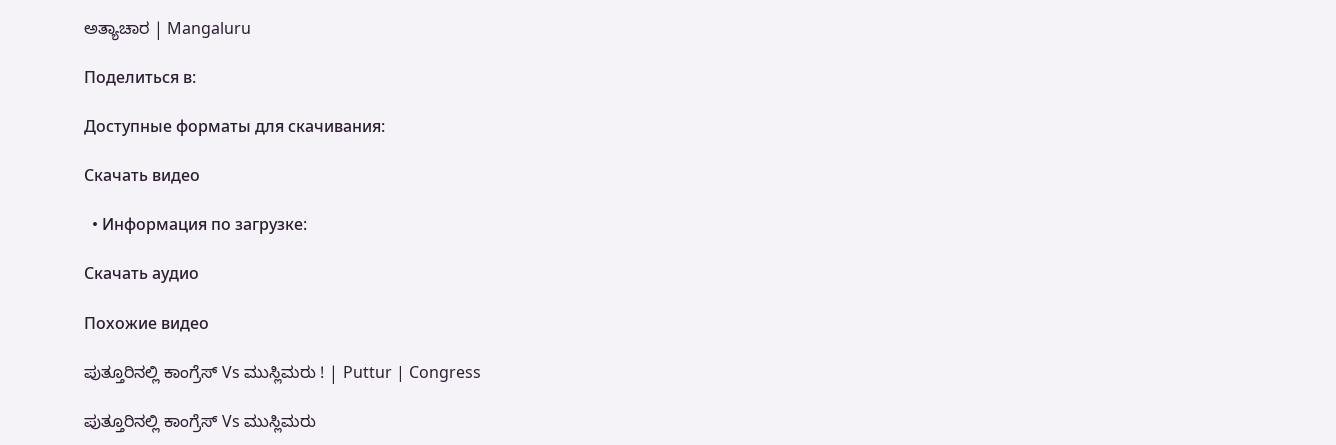ಅತ್ಯಾಚಾರ | Mangaluru

Поделиться в:

Доступные форматы для скачивания:

Скачать видео

  • Информация по загрузке:

Скачать аудио

Похожие видео

ಪುತ್ತೂರಿನಲ್ಲಿ ಕಾಂಗ್ರೆಸ್ Vs ಮುಸ್ಲಿಮರು ! | Puttur | Congress

ಪುತ್ತೂರಿನಲ್ಲಿ ಕಾಂಗ್ರೆಸ್ Vs ಮುಸ್ಲಿಮರು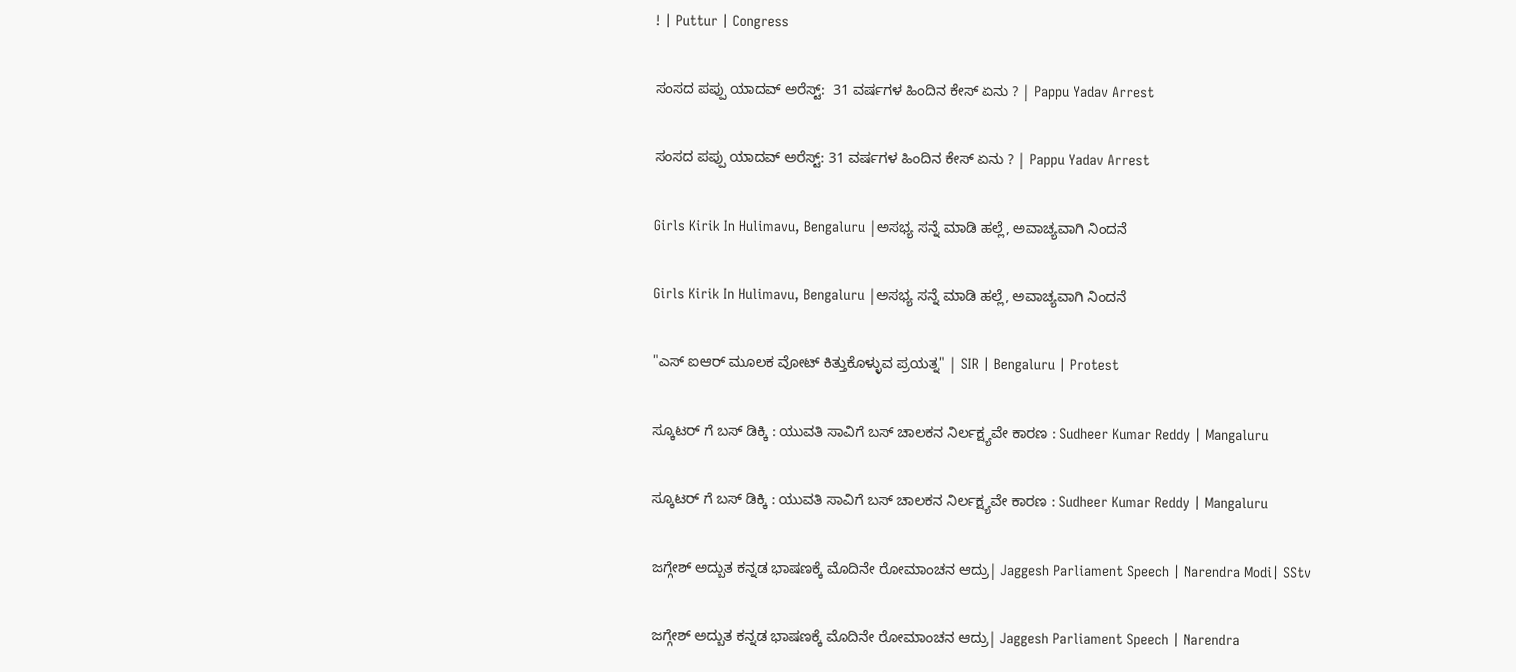! | Puttur | Congress

ಸಂಸದ ಪಪ್ಪು ಯಾದವ್ ಅರೆಸ್ಟ್:  31 ವರ್ಷಗಳ ಹಿಂದಿನ ಕೇಸ್ ಏನು ? | Pappu Yadav Arrest

ಸಂಸದ ಪಪ್ಪು ಯಾದವ್ ಅರೆಸ್ಟ್: 31 ವರ್ಷಗಳ ಹಿಂದಿನ ಕೇಸ್ ಏನು ? | Pappu Yadav Arrest

Girls Kirik In Hulimavu, Bengaluru |ಅಸಭ್ಯ ಸನ್ನೆ ಮಾಡಿ ಹಲ್ಲೆ, ಅವಾಚ್ಯವಾಗಿ ನಿಂದನೆ

Girls Kirik In Hulimavu, Bengaluru |ಅಸಭ್ಯ ಸನ್ನೆ ಮಾಡಿ ಹಲ್ಲೆ, ಅವಾಚ್ಯವಾಗಿ ನಿಂದನೆ

"ಎಸ್ ಐಆರ್ ಮೂಲಕ ವೋಟ್ ಕಿತ್ತುಕೊಳ್ಳುವ ಪ್ರಯತ್ನ" | SIR | Bengaluru | Protest

ಸ್ಕೂಟರ್ ಗೆ ಬಸ್ ಡಿಕ್ಕಿ : ಯುವತಿ ಸಾವಿಗೆ ಬಸ್ ಚಾಲಕನ ನಿರ್ಲಕ್ಷ್ಯವೇ ಕಾರಣ : Sudheer Kumar Reddy | Mangaluru

ಸ್ಕೂಟರ್ ಗೆ ಬಸ್ ಡಿಕ್ಕಿ : ಯುವತಿ ಸಾವಿಗೆ ಬಸ್ ಚಾಲಕನ ನಿರ್ಲಕ್ಷ್ಯವೇ ಕಾರಣ : Sudheer Kumar Reddy | Mangaluru

ಜಗ್ಗೇಶ್ ಅದ್ಬುತ ಕನ್ನಡ ಭಾಷಣಕ್ಕೆ ಮೊದಿನೇ ರೋಮಾಂಚನ ಆದ್ರು| Jaggesh Parliament Speech | Narendra Modi| SStv

ಜಗ್ಗೇಶ್ ಅದ್ಬುತ ಕನ್ನಡ ಭಾಷಣಕ್ಕೆ ಮೊದಿನೇ ರೋಮಾಂಚನ ಆದ್ರು| Jaggesh Parliament Speech | Narendra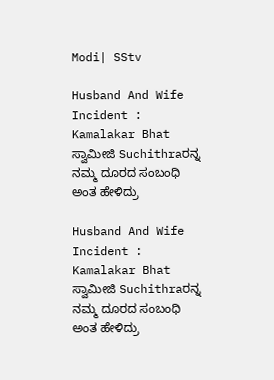Modi| SStv

Husband And Wife Incident :  Kamalakar Bhat ಸ್ವಾಮೀಜಿ Suchithraರನ್ನ ನಮ್ಮ ದೂರದ ಸಂಬಂಧಿ ಅಂತ ಹೇಳಿದ್ರು

Husband And Wife Incident : Kamalakar Bhat ಸ್ವಾಮೀಜಿ Suchithraರನ್ನ ನಮ್ಮ ದೂರದ ಸಂಬಂಧಿ ಅಂತ ಹೇಳಿದ್ರು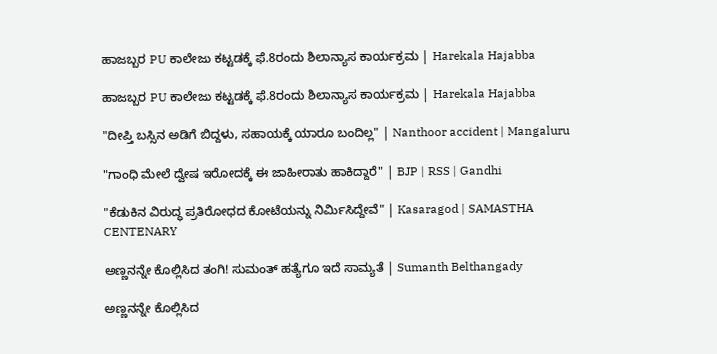ಹಾಜಬ್ಬರ PU ಕಾಲೇಜು ಕಟ್ಟಡಕ್ಕೆ ಫೆ.8ರಂದು ಶಿಲಾನ್ಯಾಸ ಕಾರ್ಯಕ್ರಮ | Harekala Hajabba

ಹಾಜಬ್ಬರ PU ಕಾಲೇಜು ಕಟ್ಟಡಕ್ಕೆ ಫೆ.8ರಂದು ಶಿಲಾನ್ಯಾಸ ಕಾರ್ಯಕ್ರಮ | Harekala Hajabba

"ದೀಪ್ತಿ ಬಸ್ಸಿನ ಅಡಿಗೆ ಬಿದ್ದಳು, ಸಹಾಯಕ್ಕೆ ಯಾರೂ ಬಂದಿಲ್ಲ" | Nanthoor accident | Mangaluru

"ಗಾಂಧಿ ಮೇಲೆ ದ್ವೇಷ ಇರೋದಕ್ಕೆ ಈ ಜಾಹೀರಾತು ಹಾಕಿದ್ದಾರೆ" | BJP | RSS | Gandhi

"ಕೆಡುಕಿನ ವಿರುದ್ಧ ಪ್ರತಿರೋಧದ ಕೋಟೆಯನ್ನು ನಿರ್ಮಿಸಿದ್ದೇವೆ" | Kasaragod | SAMASTHA CENTENARY

ಅಣ್ಣನನ್ನೇ ಕೊಲ್ಲಿಸಿದ ತಂಗಿ! ಸುಮಂತ್ ಹತ್ಯೆಗೂ ಇದೆ ಸಾಮ್ಯತೆ | Sumanth Belthangady

ಅಣ್ಣನನ್ನೇ ಕೊಲ್ಲಿಸಿದ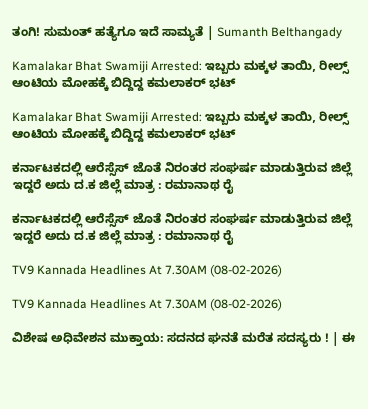ತಂಗಿ! ಸುಮಂತ್ ಹತ್ಯೆಗೂ ಇದೆ ಸಾಮ್ಯತೆ | Sumanth Belthangady

Kamalakar Bhat Swamiji Arrested: ಇಬ್ಬರು ಮಕ್ಕಳ ತಾಯಿ, ರೀಲ್ಸ್ ಆಂಟಿಯ ಮೋಹಕ್ಕೆ ಬಿದ್ದಿದ್ದ ಕಮಲಾಕರ್ ಭಟ್

Kamalakar Bhat Swamiji Arrested: ಇಬ್ಬರು ಮಕ್ಕಳ ತಾಯಿ, ರೀಲ್ಸ್ ಆಂಟಿಯ ಮೋಹಕ್ಕೆ ಬಿದ್ದಿದ್ದ ಕಮಲಾಕರ್ ಭಟ್

ಕರ್ನಾಟಕದಲ್ಲಿ ಆರೆಸ್ಸೆಸ್ ಜೊತೆ ನಿರಂತರ ಸಂಘರ್ಷ ಮಾಡುತ್ತಿರುವ ಜಿಲ್ಲೆ ಇದ್ದರೆ ಅದು ದ.ಕ ಜಿಲ್ಲೆ ಮಾತ್ರ : ರಮಾನಾಥ ರೈ

ಕರ್ನಾಟಕದಲ್ಲಿ ಆರೆಸ್ಸೆಸ್ ಜೊತೆ ನಿರಂತರ ಸಂಘರ್ಷ ಮಾಡುತ್ತಿರುವ ಜಿಲ್ಲೆ ಇದ್ದರೆ ಅದು ದ.ಕ ಜಿಲ್ಲೆ ಮಾತ್ರ : ರಮಾನಾಥ ರೈ

TV9 Kannada Headlines At 7.30AM (08-02-2026)

TV9 Kannada Headlines At 7.30AM (08-02-2026)

ವಿಶೇಷ ಅಧಿವೇಶನ ಮುಕ್ತಾಯ: ಸದನದ ಘನತೆ ಮರೆತ ಸದಸ್ಯರು ! | ಈ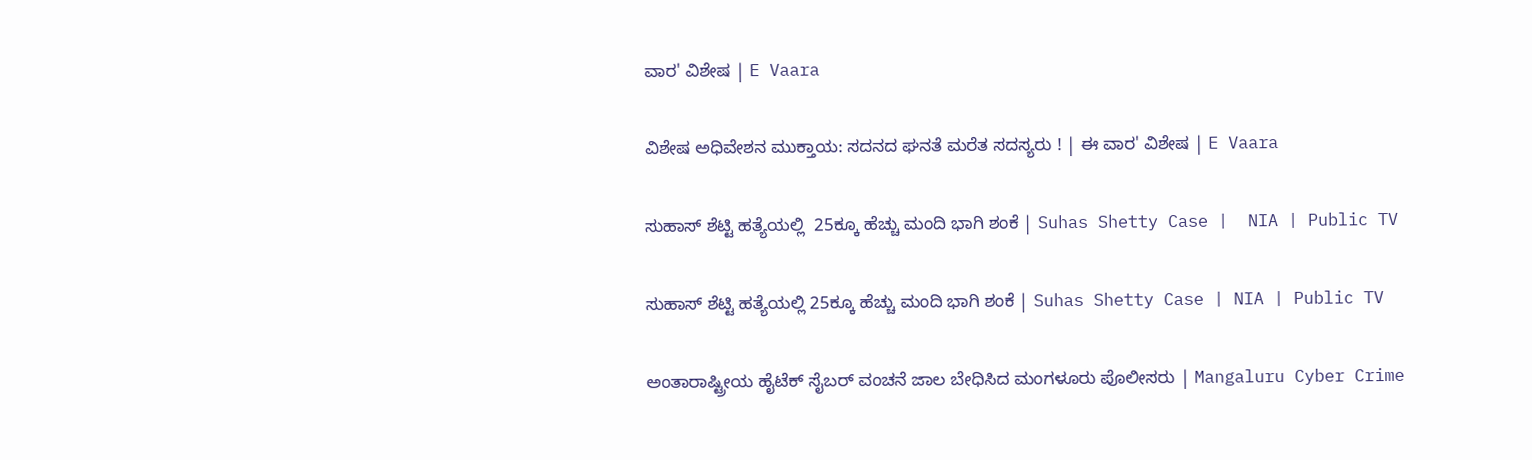ವಾರ' ವಿಶೇಷ | E Vaara

ವಿಶೇಷ ಅಧಿವೇಶನ ಮುಕ್ತಾಯ: ಸದನದ ಘನತೆ ಮರೆತ ಸದಸ್ಯರು ! | ಈ ವಾರ' ವಿಶೇಷ | E Vaara

ಸುಹಾಸ್ ಶೆಟ್ಟಿ ಹತ್ಯೆಯಲ್ಲಿ  25ಕ್ಕೂ ಹೆಚ್ಚು ಮಂದಿ ಭಾಗಿ ಶಂಕೆ | Suhas Shetty Case |  NIA | Public TV

ಸುಹಾಸ್ ಶೆಟ್ಟಿ ಹತ್ಯೆಯಲ್ಲಿ 25ಕ್ಕೂ ಹೆಚ್ಚು ಮಂದಿ ಭಾಗಿ ಶಂಕೆ | Suhas Shetty Case | NIA | Public TV

ಅಂತಾರಾಷ್ಟ್ರೀಯ ಹೈಟೆಕ್ ಸೈಬರ್ ವಂಚನೆ ಜಾಲ ಬೇಧಿಸಿದ ಮಂಗಳೂರು ಪೊಲೀಸರು | Mangaluru Cyber Crime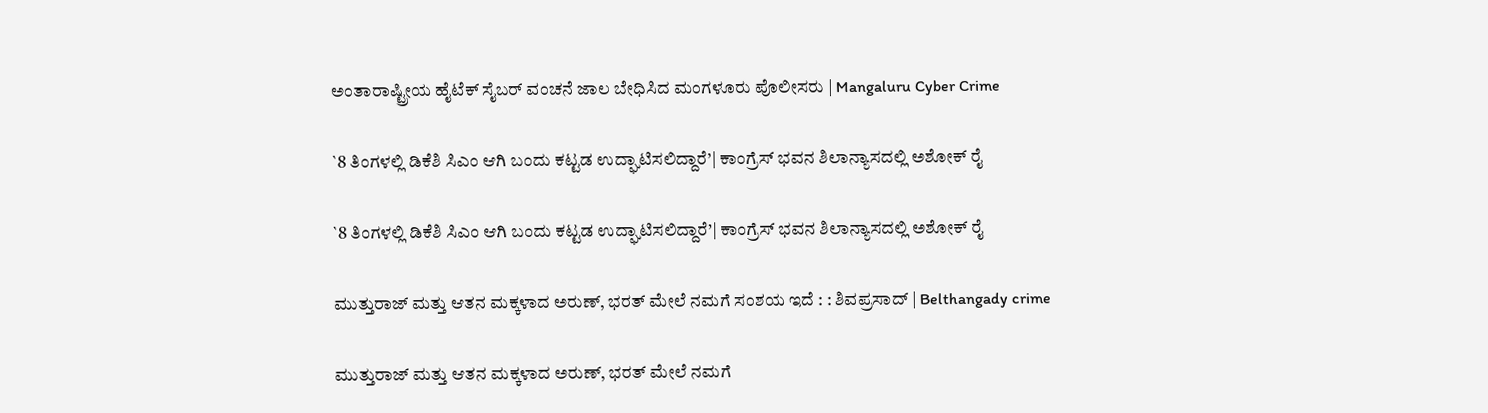ಅಂತಾರಾಷ್ಟ್ರೀಯ ಹೈಟೆಕ್ ಸೈಬರ್ ವಂಚನೆ ಜಾಲ ಬೇಧಿಸಿದ ಮಂಗಳೂರು ಪೊಲೀಸರು | Mangaluru Cyber Crime

`8 ತಿಂಗಳಲ್ಲಿ ಡಿಕೆಶಿ ಸಿಎಂ ಆಗಿ ಬಂದು ಕಟ್ಟಡ ಉದ್ಘಾಟಿಸಲಿದ್ದಾರೆ’| ಕಾಂಗ್ರೆಸ್ ಭವನ ಶಿಲಾನ್ಯಾಸದಲ್ಲಿ ಅಶೋಕ್ ರೈ

`8 ತಿಂಗಳಲ್ಲಿ ಡಿಕೆಶಿ ಸಿಎಂ ಆಗಿ ಬಂದು ಕಟ್ಟಡ ಉದ್ಘಾಟಿಸಲಿದ್ದಾರೆ’| ಕಾಂಗ್ರೆಸ್ ಭವನ ಶಿಲಾನ್ಯಾಸದಲ್ಲಿ ಅಶೋಕ್ ರೈ

ಮುತ್ತುರಾಜ್ ಮತ್ತು ಆತನ ಮಕ್ಕಳಾದ ಅರುಣ್, ಭರತ್ ಮೇಲೆ ನಮಗೆ ಸಂಶಯ ಇದೆ : : ಶಿವಪ್ರಸಾದ್ | Belthangady crime

ಮುತ್ತುರಾಜ್ ಮತ್ತು ಆತನ ಮಕ್ಕಳಾದ ಅರುಣ್, ಭರತ್ ಮೇಲೆ ನಮಗೆ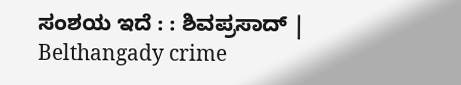ಸಂಶಯ ಇದೆ : : ಶಿವಪ್ರಸಾದ್ | Belthangady crime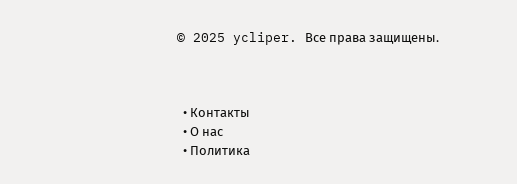© 2025 ycliper. Все права защищены.



  • Контакты
  • О нас
  • Политика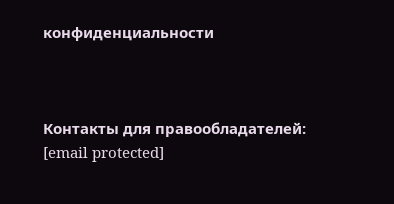конфиденциальности



Контакты для правообладателей: [email protected]